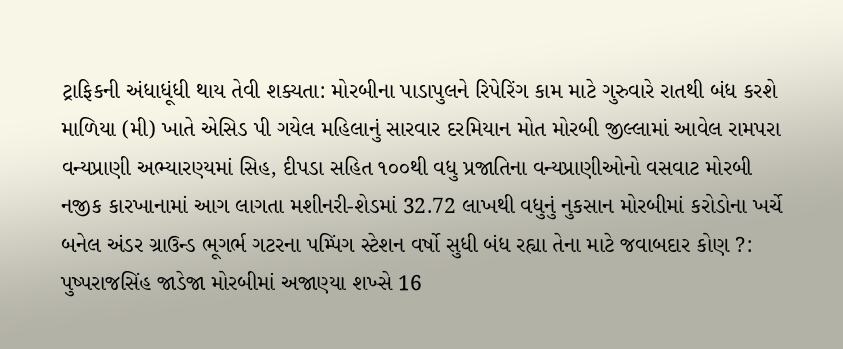ટ્રાફિકની અંધાધૂંધી થાય તેવી શક્યતા: મોરબીના પાડાપુલને રિપેરિંગ કામ માટે ગુરુવારે રાતથી બંધ કરશે માળિયા (મી) ખાતે એસિડ પી ગયેલ મહિલાનું સારવાર દરમિયાન મોત મોરબી જીલ્લામાં આવેલ રામપરા વન્યપ્રાણી અભ્યારણ્યમાં સિહ, દીપડા સહિત ૧૦૦થી વધુ પ્રજાતિના વન્યપ્રાણીઓનો વસવાટ મોરબી નજીક કારખાનામાં આગ લાગતા મશીનરી-શેડમાં 32.72 લાખથી વધુનું નુકસાન મોરબીમાં કરોડોના ખર્ચે બનેલ અંડર ગ્રાઉન્ડ ભૂગર્ભ ગટરના પમ્પિંગ સ્ટેશન વર્ષો સુધી બંધ રહ્યા તેના માટે જવાબદાર કોણ ?: પુષ્પરાજસિંહ જાડેજા મોરબીમાં અજાણ્યા શખ્સે 16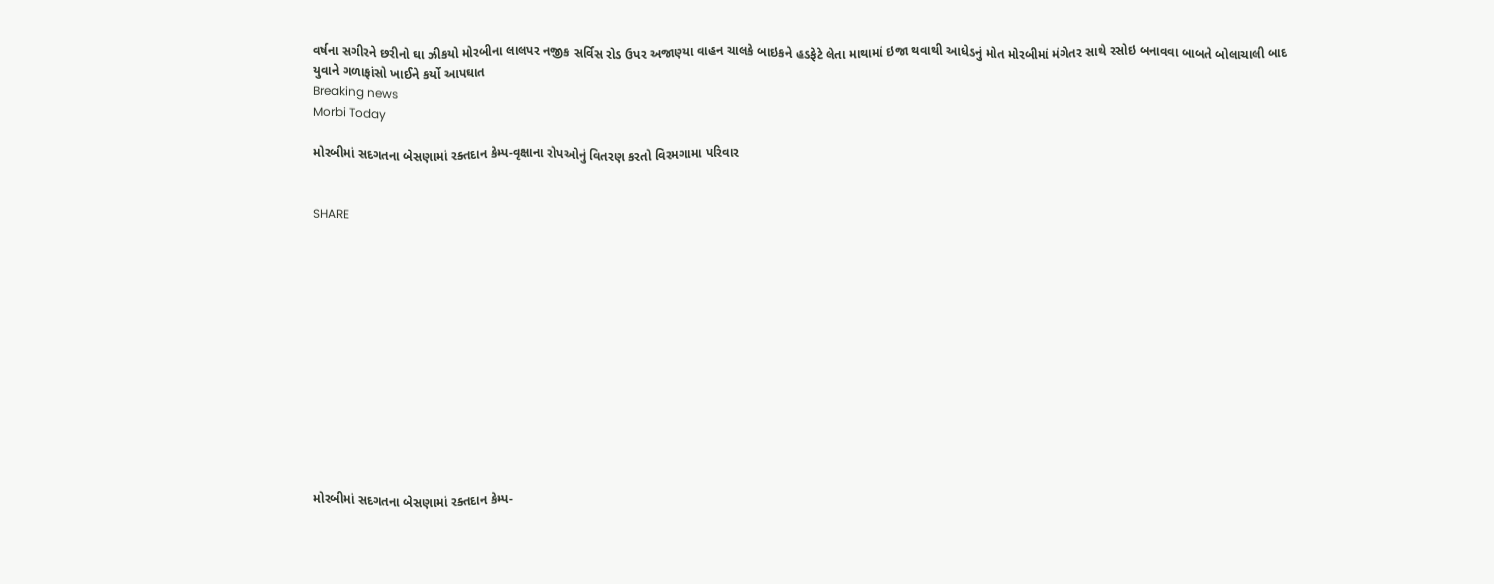વર્ષના સગીરને છરીનો ઘા ઝીકયો મોરબીના લાલપર નજીક સર્વિસ રોડ ઉપર અજાણ્યા વાહન ચાલકે બાઇકને હડફેટે લેતા માથામાં ઇજા થવાથી આધેડનું મોત મોરબીમાં મંગેતર સાથે રસોઇ બનાવવા બાબતે બોલાચાલી બાદ યુવાને ગળાફાંસો ખાઈને કર્યો આપઘાત
Breaking news
Morbi Today

મોરબીમાં સદગતના બેસણામાં રક્તદાન કેમ્પ-વૃક્ષાના રોપઓનું વિતરણ કરતો વિરમગામા પરિવાર


SHARE













મોરબીમાં સદગતના બેસણામાં રક્તદાન કેમ્પ-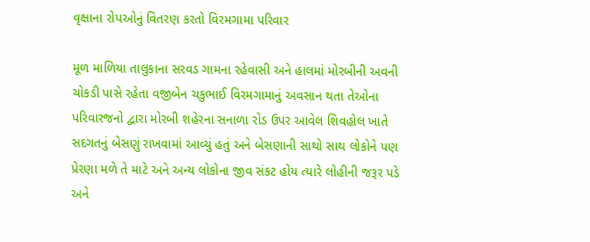વૃક્ષાના રોપઓનું વિતરણ કરતો વિરમગામા પરિવાર

મૂળ માળિયા તાલુકાના સરવડ ગામના રહેવાસી અને હાલમાં મોરબીની અવની ચોકડી પાસે રહેતા વજીબેન ચકુભાઈ વિરમગામાનું અવસાન થતા તેઓના પરિવારજનો દ્વારા મોરબી શહેરના સનાળા રોડ ઉપર આવેલ શિવહોલ ખાતે સદગતનું બેસણું રાખવામાં આવ્યું હતું અને બેસણાની સાથો સાથ લોકોને પણ પ્રેરણા મળે તે માટે અને અન્ય લોકોના જીવ સંકટ હોય ત્યારે લોહીની જરૂર પડે અને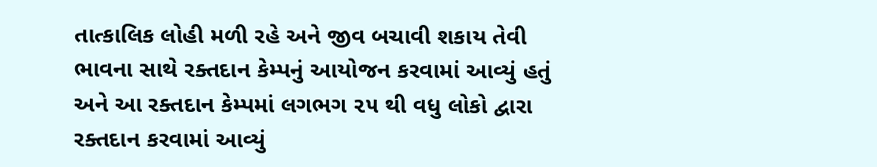તાત્કાલિક લોહી મળી રહે અને જીવ બચાવી શકાય તેવી ભાવના સાથે રક્તદાન કેમ્પનું આયોજન કરવામાં આવ્યું હતું અને આ રક્તદાન કેમ્પમાં લગભગ ૨૫ થી વધુ લોકો દ્વારા રક્તદાન કરવામાં આવ્યું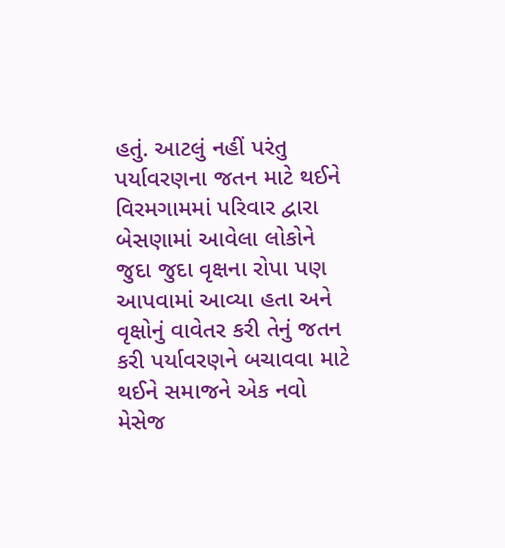હતું. આટલું નહીં પરંતુ પર્યાવરણના જતન માટે થઈને વિરમગામમાં પરિવાર દ્વારા બેસણામાં આવેલા લોકોને જુદા જુદા વૃક્ષના રોપા પણ આપવામાં આવ્યા હતા અને વૃક્ષોનું વાવેતર કરી તેનું જતન કરી પર્યાવરણને બચાવવા માટે થઈને સમાજને એક નવો મેસેજ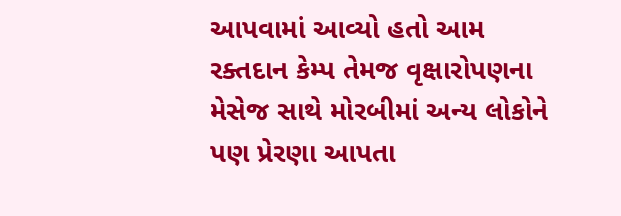આપવામાં આવ્યો હતો આમ રક્તદાન કેમ્પ તેમજ વૃક્ષારોપણના મેસેજ સાથે મોરબીમાં અન્ય લોકોને પણ પ્રેરણા આપતા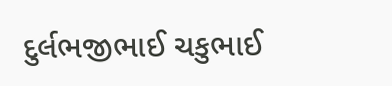દુર્લભજીભાઈ ચકુભાઈ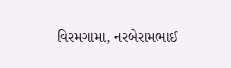વિરમગામા, નરબેરામભાઈ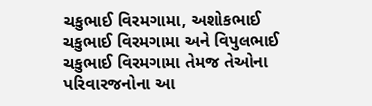ચકુભાઈ વિરમગામા, અશોકભાઈ ચકુભાઈ વિરમગામા અને વિપુલભાઈ ચકુભાઈ વિરમગામા તેમજ તેઓના પરિવારજનોના આ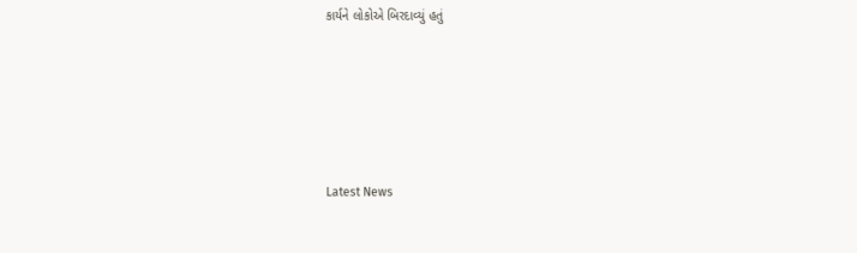કાર્યને લોકોએ બિરદાવ્યું હતું






Latest News